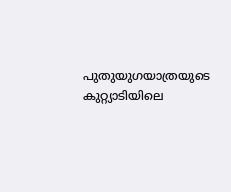പുതുയുഗയാത്രയുടെ കുറ്റ്യാടിയിലെ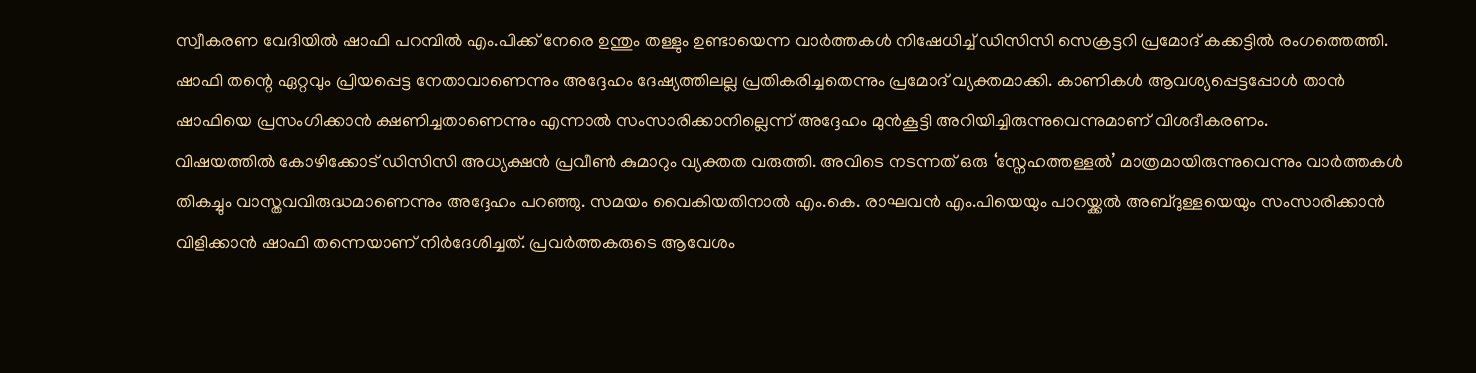സ്വീകരണ വേദിയിൽ ഷാഫി പറമ്പിൽ എം.പിക്ക് നേരെ ഉന്തും തള്ളും ഉണ്ടായെന്ന വാർത്തകൾ നിഷേധിച്ച് ഡിസിസി സെക്രട്ടറി പ്രമോദ് കക്കട്ടിൽ രംഗത്തെത്തി. ഷാഫി തന്റെ ഏറ്റവും പ്രിയപ്പെട്ട നേതാവാണെന്നും അദ്ദേഹം ദേഷ്യത്തിലല്ല പ്രതികരിച്ചതെന്നും പ്രമോദ് വ്യക്തമാക്കി. കാണികൾ ആവശ്യപ്പെട്ടപ്പോൾ താൻ ഷാഫിയെ പ്രസംഗിക്കാൻ ക്ഷണിച്ചതാണെന്നും എന്നാൽ സംസാരിക്കാനില്ലെന്ന് അദ്ദേഹം മുൻകൂട്ടി അറിയിച്ചിരുന്നുവെന്നുമാണ് വിശദീകരണം.
വിഷയത്തിൽ കോഴിക്കോട് ഡിസിസി അധ്യക്ഷൻ പ്രവീൺ കുമാറും വ്യക്തത വരുത്തി. അവിടെ നടന്നത് ഒരു ‘സ്നേഹത്തള്ളൽ’ മാത്രമായിരുന്നുവെന്നും വാർത്തകൾ തികച്ചും വാസ്തവവിരുദ്ധമാണെന്നും അദ്ദേഹം പറഞ്ഞു. സമയം വൈകിയതിനാൽ എം.കെ. രാഘവൻ എം.പിയെയും പാറയ്ക്കൽ അബ്ദുള്ളയെയും സംസാരിക്കാൻ വിളിക്കാൻ ഷാഫി തന്നെയാണ് നിർദേശിച്ചത്. പ്രവർത്തകരുടെ ആവേശം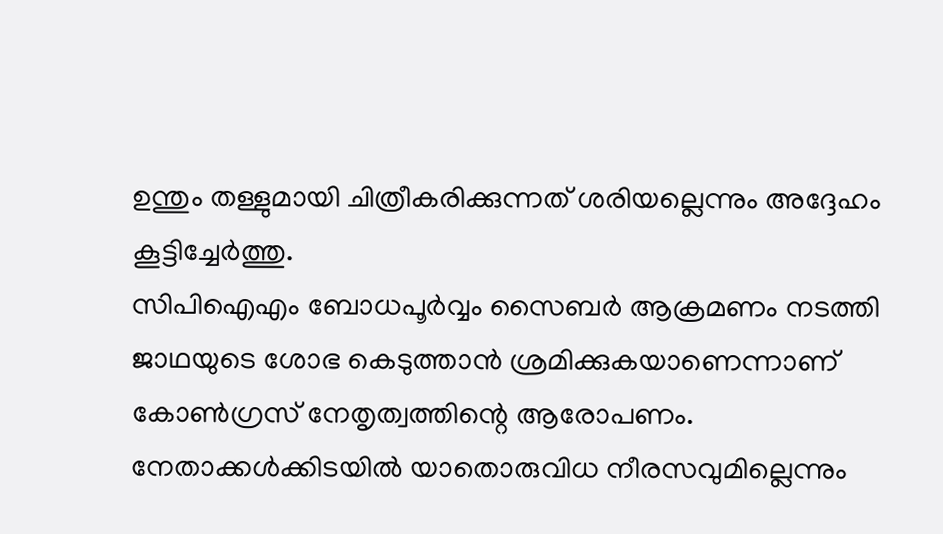ഉന്തും തള്ളുമായി ചിത്രീകരിക്കുന്നത് ശരിയല്ലെന്നും അദ്ദേഹം കൂട്ടിച്ചേർത്തു.
സിപിഐഎം ബോധപൂർവ്വം സൈബർ ആക്രമണം നടത്തി ജാഥയുടെ ശോഭ കെടുത്താൻ ശ്രമിക്കുകയാണെന്നാണ് കോൺഗ്രസ് നേതൃത്വത്തിന്റെ ആരോപണം. നേതാക്കൾക്കിടയിൽ യാതൊരുവിധ നീരസവുമില്ലെന്നും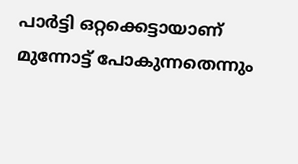പാർട്ടി ഒറ്റക്കെട്ടായാണ് മുന്നോട്ട് പോകുന്നതെന്നും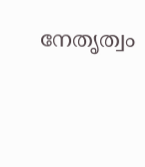നേതൃത്വം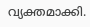വ്യക്തമാക്കി.